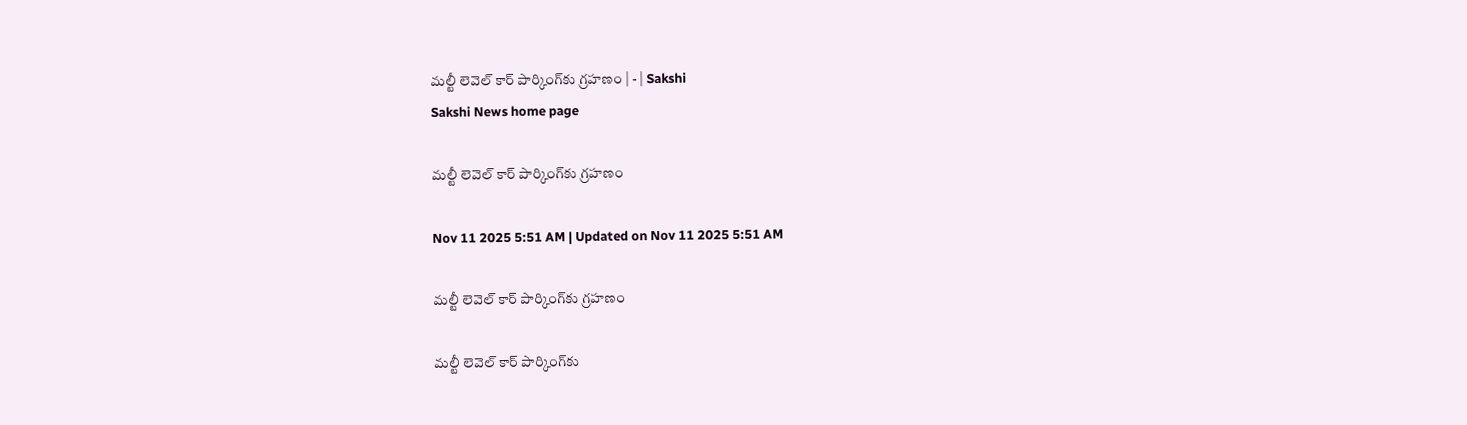మల్టీ లెవెల్‌ కార్‌ పార్కింగ్‌కు గ్రహణం | - | Sakshi
Sakshi News home page

మల్టీ లెవెల్‌ కార్‌ పార్కింగ్‌కు గ్రహణం

Nov 11 2025 5:51 AM | Updated on Nov 11 2025 5:51 AM

మల్టీ లెవెల్‌ కార్‌ పార్కింగ్‌కు గ్రహణం

మల్టీ లెవెల్‌ కార్‌ పార్కింగ్‌కు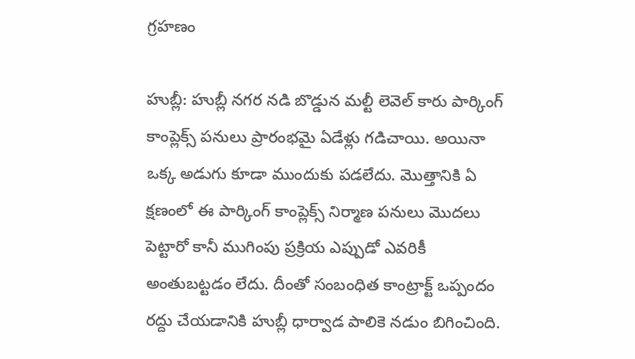గ్రహణం

హుబ్లీ: హుబ్లీ నగర నడి బొడ్డున మల్టీ లెవెల్‌ కారు పార్కింగ్‌ కాంప్లెక్స్‌ పనులు ప్రారంభమై ఏడేళ్లు గడిచాయి. అయినా ఒక్క అడుగు కూడా ముందుకు పడలేదు. మొత్తానికి ఏ క్షణంలో ఈ పార్కింగ్‌ కాంప్లెక్స్‌ నిర్మాణ పనులు మొదలు పెట్టారో కానీ ముగింపు ప్రక్రియ ఎప్పుడో ఎవరికీ అంతుబట్టడం లేదు. దీంతో సంబంధిత కాంట్రాక్ట్‌ ఒప్పందం రద్దు చేయడానికి హుబ్లీ ధార్వాడ పాలికె నడుం బిగించింది.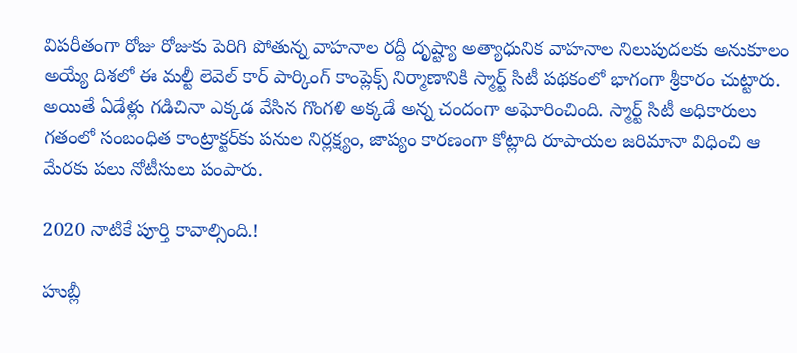విపరీతంగా రోజు రోజుకు పెరిగి పోతున్న వాహనాల రద్దీ దృష్ట్యా అత్యాధునిక వాహనాల నిలుపుదలకు అనుకూలం అయ్యే దిశలో ఈ మల్టీ లెవెల్‌ కార్‌ పార్కింగ్‌ కాంప్లెక్స్‌ నిర్మాణానికి స్మార్ట్‌ సిటీ పథకంలో భాగంగా శ్రీకారం చుట్టారు. అయితే ఏడేళ్లు గడిచినా ఎక్కడ వేసిన గొంగళి అక్కడే అన్న చందంగా అఘోరించింది. స్మార్ట్‌ సిటీ అధికారులు గతంలో సంబంధిత కాంట్రాక్టర్‌కు పనుల నిర్లక్ష్యం, జాప్యం కారణంగా కోట్లాది రూపాయల జరిమానా విధించి ఆ మేరకు పలు నోటీసులు పంపారు.

2020 నాటికే పూర్తి కావాల్సింది.!

హుబ్లీ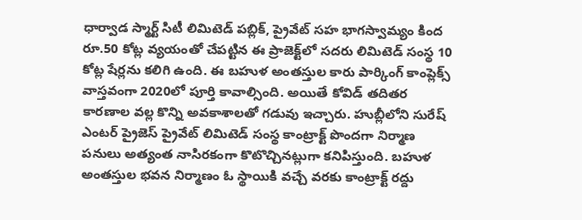ధార్వాడ స్మార్ట్‌ సిటీ లిమిటెడ్‌ పబ్లిక్‌, ప్రైవేట్‌ సహ భాగస్వామ్యం కింద రూ.50 కోట్ల వ్యయంతో చేపట్టిన ఈ ప్రాజెక్ట్‌లో సదరు లిమిటెడ్‌ సంస్థ 10 కోట్ల షేర్లను కలిగి ఉంది. ఈ బహుళ అంతస్తుల కారు పార్కింగ్‌ కాంప్లెక్స్‌ వాస్తవంగా 2020లో పూర్తి కావాల్సింది. అయితే కోవిడ్‌ తదితర కారణాల వల్ల కొన్ని అవకాశాలతో గడువు ఇచ్చారు. హుబ్లీలోని సురేష్‌ ఎంటర్‌ ప్రైజెస్‌ ప్రైవేట్‌ లిమిటెడ్‌ సంస్థ కాంట్రాక్ట్‌ పొందగా నిర్మాణ పనులు అత్యంత నాసిరకంగా కొటొచ్చినట్లుగా కనిపిస్తుంది. బహుళ అంతస్తుల భవన నిర్మాణం ఓ స్థాయికి వచ్చే వరకు కాంట్రాక్ట్‌ రద్దు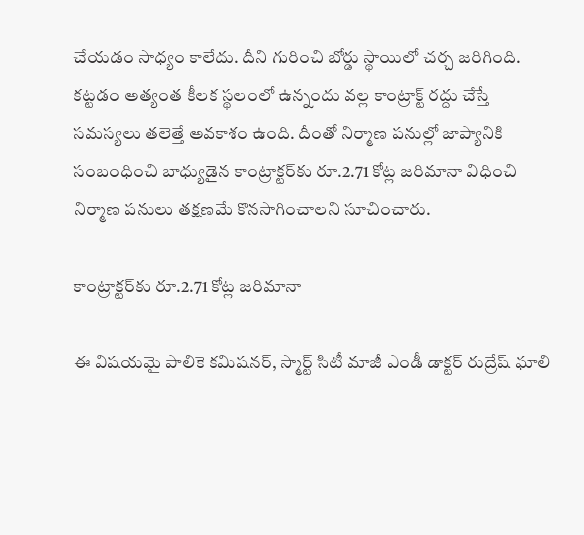చేయడం సాధ్యం కాలేదు. దీని గురించి బోర్డు స్థాయిలో చర్చ జరిగింది. కట్టడం అత్యంత కీలక స్థలంలో ఉన్నందు వల్ల కాంట్రాక్ట్‌ రద్దు చేస్తే సమస్యలు తలెత్తే అవకాశం ఉంది. దీంతో నిర్మాణ పనుల్లో జాప్యానికి సంబంధించి బాధ్యుడైన కాంట్రాక్టర్‌కు రూ.2.71 కోట్ల జరిమానా విధించి నిర్మాణ పనులు తక్షణమే కొనసాగించాలని సూచించారు.

కాంట్రాక్టర్‌కు రూ.2.71 కోట్ల జరిమానా

ఈ విషయమై పాలికె కమిషనర్‌, స్మార్ట్‌ సిటీ మాజీ ఎండీ డాక్టర్‌ రుద్రేష్‌ ఘాలి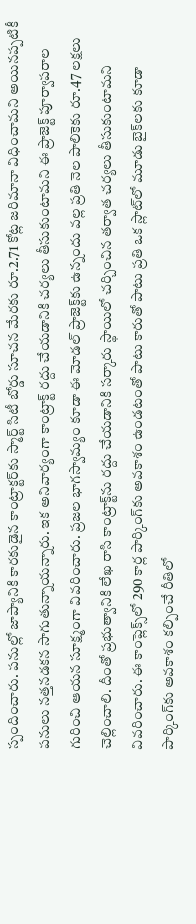స్పందించారు. పనుల్లో జాప్యానికి కారకుడైన కాంట్రాక్టర్‌కు స్మార్ట్‌ సిటీ బోర్డు సూచన మేరకు రూ.2.71 కోట్ల జరిమానా విధించామని అయినప్పటికీ పనులు నత్తనడకన సాగుతున్నాయన్నారు. ఇక అనివార్యంగా కాంట్రాక్ట్‌ రద్దు చేయడానికి చర్యలు తీసుకుంటామని ఈ ప్రాజెక్ట్‌ పూర్వాపరాల గురించి ఆయన సూక్ష్మంగా వివరించారు. ప్రజల భాగస్వామ్యం కూడా ఈ మోడల్‌ ప్రాజెక్ట్‌కు ఉన్నందు వల్ల ప్రతి నెల పాలికెకు రూ.47 లక్షలు చెల్లించాలి. దీంతో ప్రభుత్వానికి లేఖ రాసి కాంట్రాక్ట్‌ను రద్దు చేయడానికి సర్కారు స్థాయిలో చర్చించిన తర్వాత చర్యలు తీసుకుంటామని వివరించారు. ఈ కాంప్లెక్స్‌లో 290 కార్ల పార్కింగ్‌కు అవకాశం ఉండటంతో పాటు కారుతో పాటు ప్రతి ఒక స్లాట్‌లో మూడు బైక్‌లకు కూడా పార్కింగ్‌కు అవకాశం కల్పించే రీతిలో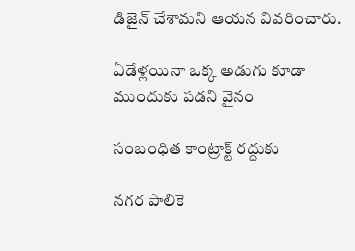డిజైన్‌ చేశామని ఆయన వివరించారు.

ఏడేళ్లయినా ఒక్క అడుగు కూడా ముందుకు పడని వైనం

సంబంధిత కాంట్రాక్ట్‌ రద్దుకు

నగర పాలికె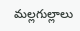మల్లగుల్లాలు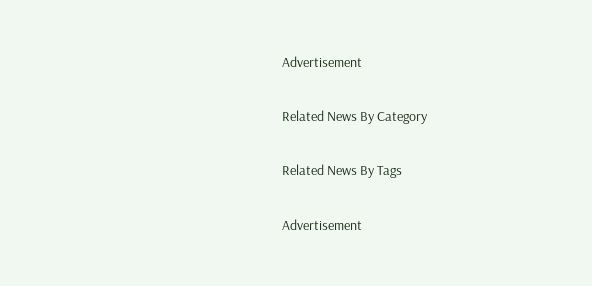Advertisement

Related News By Category

Related News By Tags

Advertisement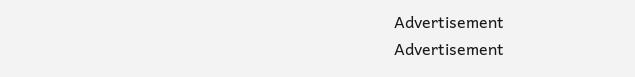Advertisement
Advertisement